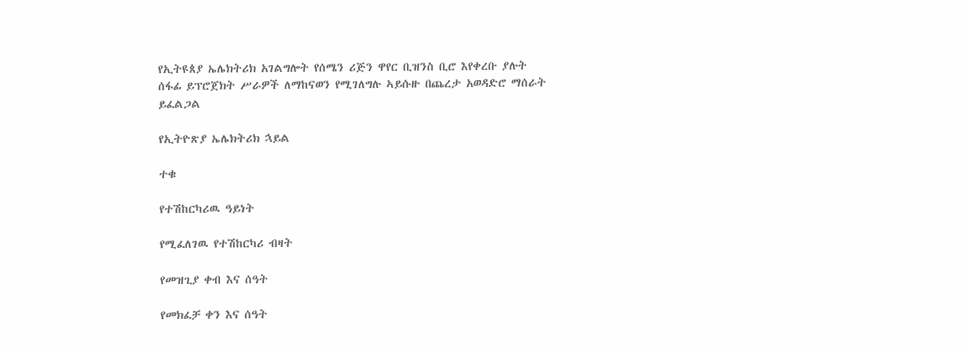የኢትዩጰያ ኤሌክትሪክ አገልግሎት የሰሜን ሪጅን ዋየር ቢዝንስ ቢሮ እየቀረቡ ያሉት ሰፋፊ ይፕሮጀክት ሥራዎች ለማከናወን የሚገለግሉ ኣይሱዙ በጨረታ አወዳድሮ ማሰራት ይፈልጋል

የኢትዮጽያ ኤሌክትሪክ ኋይል

ተቁ

የተሽከርካሪዉ ዓይነት

የሚፈለገዉ የተሽከርካሪ ብዛት

የመዝጊያ ቀብ እና ሰዓት

የመክፈቻ ቀን እና ሰዓት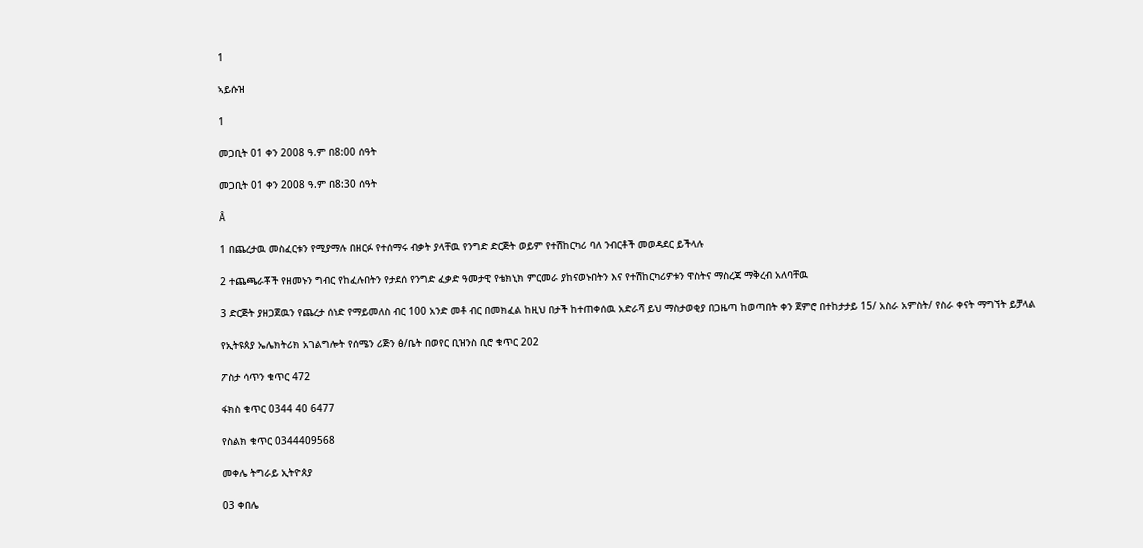1

ኣይሱዝ

1

መጋቢት 01 ቀን 2008 ዓ.ም በ8:00 ሰዓት

መጋቢት 01 ቀን 2008 ዓ.ም በ8:30 ሰዓት

Â

1 በጨረታዉ መስፈርቱን የሚያማሉ በዘርፉ የተሰማሩ ብቃት ያላቸዉ የንግድ ድርጅት ወይም የተሽከርካሪ ባለ ንብርቶች መወዳደር ይችላሉ

2 ተጨጫራቾች የዘመኑን ግብር የከፈሉበትን የታደሰ የንግድ ፈቃድ ዓመታዊ የቴክኒክ ምርመራ ያከናወኑበትን እና የተሽከርካሪዎቱን ዋስትና ማስረጃ ማቅረብ አለባቸዉ

3 ድርጅት ያዘጋጀዉን የጨረታ ሰነድ የማይመለስ ብር 100 አንድ መቶ ብር በመክፈል ከዚህ በታች ከተጠቀሰዉ አድራሻ ይህ ማስታወቂያ በጋዜጣ ከወጣበት ቀን ጀምሮ በተከታታይ 15/ አስራ አምስት/ የስራ ቀናት ማግኘት ይቻላል

የኢትዩጰያ ኤሌክትሪክ አገልግሎት የሰሜን ሪጅን ፅ/ቤት በወየር ቢዝንስ ቢሮ ቁጥር 202

ፖስታ ሳጥን ቁጥር 472

ፋክስ ቁጥር 0344 40 6477

የስልክ ቁጥር 0344409568

መቀሌ ትግራይ ኢትዮጰያ

03 ቀበሌ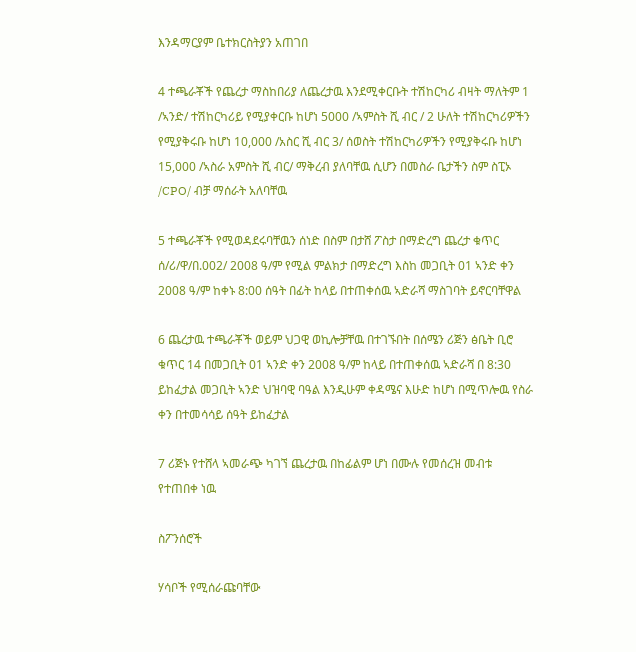እንዳማርያም ቤተክርስትያን አጠገበ

4 ተጫራቾች የጨረታ ማስከበሪያ ለጨረታዉ እንደሚቀርቡት ተሽከርካሪ ብዛት ማለትም 1 /ኣንድ/ ተሽከርካሪይ የሚያቀርቡ ከሆነ 5000 /ኣምስት ሺ ብር / 2 ሁለት ተሽከርካሪዎችን የሚያቅሩቡ ከሆነ 10,000 /አስር ሺ ብር 3/ ሰወስት ተሽከርካሪዎችን የሚያቅሩቡ ከሆነ 15,000 /ኣስራ አምስት ሺ ብር/ ማቅረብ ያለባቸዉ ሲሆን በመስራ ቤታችን ስም ስፒኦ /CPO/ ብቻ ማሰራት አለባቸዉ

5 ተጫራቾች የሚወዳደሩባቸዉን ሰነድ በስም በታሸ ፖስታ በማድረግ ጨረታ ቁጥር ሰ/ሪ/ዋ/በ.002/ 2008 ዓ/ም የሚል ምልክታ በማድረግ እስከ መጋቢት 01 ኣንድ ቀን 2008 ዓ/ም ከቀኑ 8:00 ሰዓት በፊት ከላይ በተጠቀሰዉ ኣድራሻ ማስገባት ይኖርባቸዋል

6 ጨረታዉ ተጫራቾች ወይም ህጋዊ ወኪሎቻቸዉ በተገኙበት በሰሜን ሪጅን ፅቤት ቢሮ ቁጥር 14 በመጋቢት 01 ኣንድ ቀን 2008 ዓ/ም ከላይ በተጠቀሰዉ ኣድራሻ በ 8:30 ይከፈታል መጋቢት ኣንድ ህዝባዊ ባዓል እንዲሁም ቀዳሜና እሁድ ከሆነ በሚጥሎዉ የስራ ቀን በተመሳሳይ ሰዓት ይከፈታል

7 ሪጅኑ የተሸላ ኣመራጭ ካገኘ ጨረታዉ በከፊልም ሆነ በሙሉ የመሰረዝ መብቱ የተጠበቀ ነዉ

ስፖንሰሮች

ሃሳቦች የሚሰራጩባቸው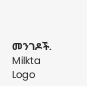መንገዶች.
Milkta Logo